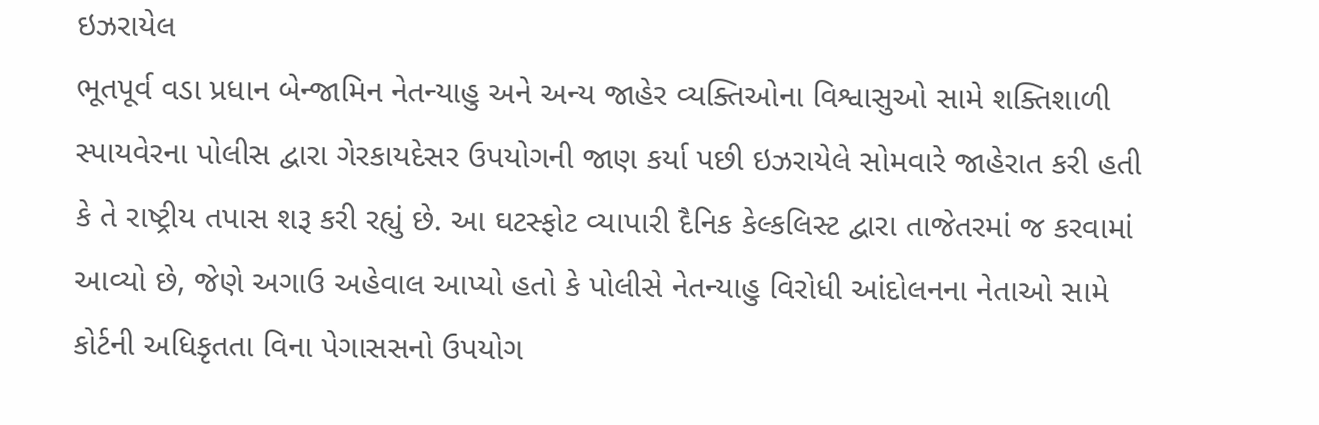ઇઝરાયેલ
ભૂતપૂર્વ વડા પ્રધાન બેન્જામિન નેતન્યાહુ અને અન્ય જાહેર વ્યક્તિઓના વિશ્વાસુઓ સામે શક્તિશાળી સ્પાયવેરના પોલીસ દ્વારા ગેરકાયદેસર ઉપયોગની જાણ કર્યા પછી ઇઝરાયેલે સોમવારે જાહેરાત કરી હતી કે તે રાષ્ટ્રીય તપાસ શરૂ કરી રહ્યું છે. આ ઘટસ્ફોટ વ્યાપારી દૈનિક કેલ્કલિસ્ટ દ્વારા તાજેતરમાં જ કરવામાં આવ્યો છે, જેણે અગાઉ અહેવાલ આપ્યો હતો કે પોલીસે નેતન્યાહુ વિરોધી આંદોલનના નેતાઓ સામે કોર્ટની અધિકૃતતા વિના પેગાસસનો ઉપયોગ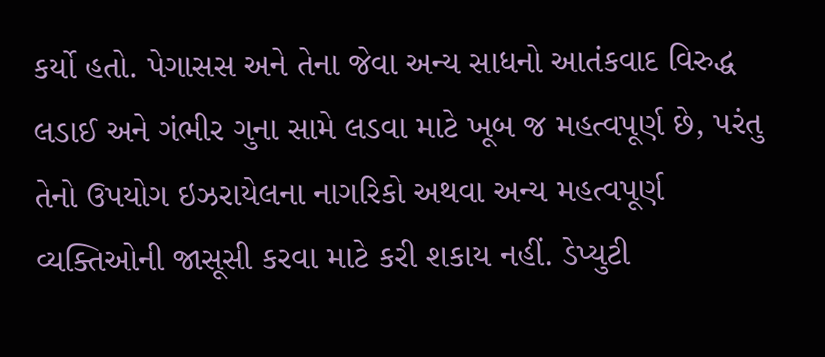કર્યો હતો. પેગાસસ અને તેના જેવા અન્ય સાધનો આતંકવાદ વિરુદ્ધ લડાઈ અને ગંભીર ગુના સામે લડવા માટે ખૂબ જ મહત્વપૂર્ણ છે, પરંતુ તેનો ઉપયોગ ઇઝરાયેલના નાગરિકો અથવા અન્ય મહત્વપૂર્ણ વ્યક્તિઓની જાસૂસી કરવા માટે કરી શકાય નહીં. ડેપ્યુટી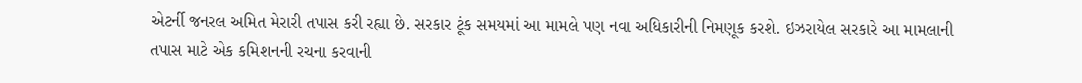એટર્ની જનરલ અમિત મેરારી તપાસ કરી રહ્યા છે. સરકાર ટૂંક સમયમાં આ મામલે પણ નવા અધિકારીની નિમણૂક કરશે. ઇઝરાયેલ સરકારે આ મામલાની તપાસ માટે એક કમિશનની રચના કરવાની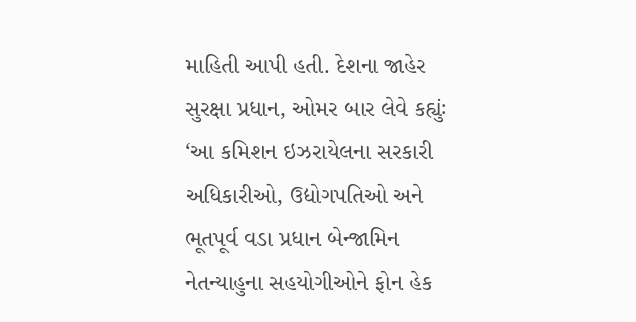માહિતી આપી હતી. દેશના જાહેર સુરક્ષા પ્રધાન, ઓમર બાર લેવે કહ્યુંઃ ‘આ કમિશન ઇઝરાયેલના સરકારી અધિકારીઓ, ઉદ્યોગપતિઓ અને ભૂતપૂર્વ વડા પ્રધાન બેન્જામિન નેતન્યાહુના સહયોગીઓને ફોન હેક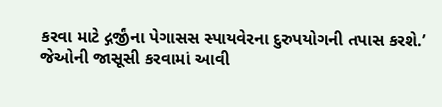કરવા માટે દ્ગર્જીંના પેગાસસ સ્પાયવેરના દુરુપયોગની તપાસ કરશે.’ જેઓની જાસૂસી કરવામાં આવી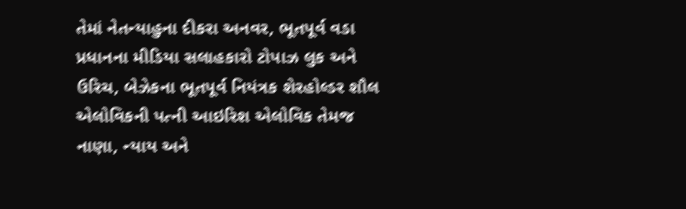તેમાં નેતન્યાહુના દીકરા અનવર, ભૂતપૂર્વ વડા પ્રધાનના મીડિયા સલાહકારો ટોપાઝ લુક અને ઉરિચ, બેઝેકના ભૂતપૂર્વ નિયંત્રક શેરહોલ્ડર શૌલ એલોવિકની પત્ની આઇરિશ એલોવિક તેમજ નાણા, ન્યાય અને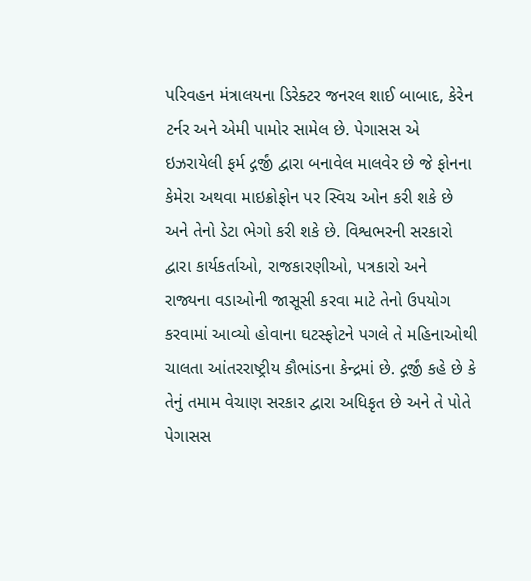પરિવહન મંત્રાલયના ડિરેક્ટર જનરલ શાઈ બાબાદ, કેરેન ટર્નર અને એમી પામોર સામેલ છે. પેગાસસ એ ઇઝરાયેલી ફર્મ દ્ગર્જીં દ્વારા બનાવેલ માલવેર છે જે ફોનના કેમેરા અથવા માઇક્રોફોન પર સ્વિચ ઓન કરી શકે છે અને તેનો ડેટા ભેગો કરી શકે છે. વિશ્વભરની સરકારો દ્વારા કાર્યકર્તાઓ, રાજકારણીઓ, પત્રકારો અને રાજ્યના વડાઓની જાસૂસી કરવા માટે તેનો ઉપયોગ કરવામાં આવ્યો હોવાના ઘટસ્ફોટને પગલે તે મહિનાઓથી ચાલતા આંતરરાષ્ટ્રીય કૌભાંડના કેન્દ્રમાં છે. દ્ગર્જીં કહે છે કે તેનું તમામ વેચાણ સરકાર દ્વારા અધિકૃત છે અને તે પોતે પેગાસસ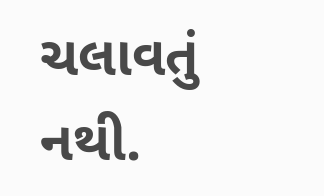ચલાવતું નથી.